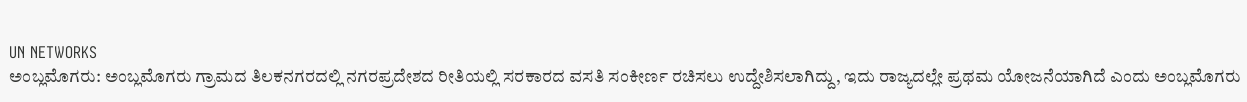UN NETWORKS
ಅಂಬ್ಲಮೊಗರು: ಅಂಬ್ಲಮೊಗರು ಗ್ರಾಮದ ತಿಲಕನಗರದಲ್ಲಿ ನಗರಪ್ರದೇಶದ ರೀತಿಯಲ್ಲಿ ಸರಕಾರದ ವಸತಿ ಸಂಕೀರ್ಣ ರಚಿಸಲು ಉದ್ದೇಶಿಸಲಾಗಿದ್ದು, ಇದು ರಾಜ್ಯದಲ್ಲೇ ಪ್ರಥಮ ಯೋಜನೆಯಾಗಿದೆ ಎಂದು ಅಂಬ್ಲಮೊಗರು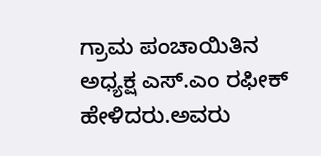ಗ್ರಾಮ ಪಂಚಾಯಿತಿನ ಅಧ್ಯಕ್ಷ ಎಸ್.ಎಂ ರಫೀಕ್ ಹೇಳಿದರು.ಅವರು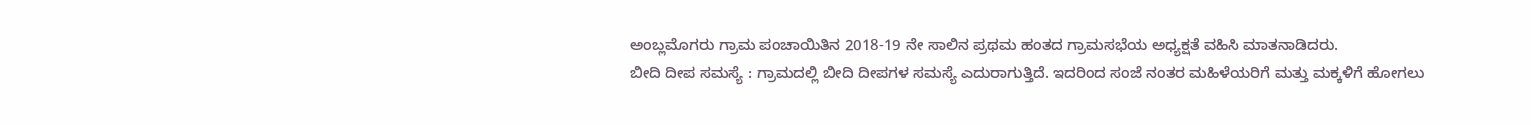ಅಂಬ್ಲಮೊಗರು ಗ್ರಾಮ ಪಂಚಾಯಿತಿನ 2018-19 ನೇ ಸಾಲಿನ ಪ್ರಥಮ ಹಂತದ ಗ್ರಾಮಸಭೆಯ ಅಧ್ಯಕ್ಷತೆ ವಹಿಸಿ ಮಾತನಾಡಿದರು.
ಬೀದಿ ದೀಪ ಸಮಸ್ಯೆ : ಗ್ರಾಮದಲ್ಲಿ ಬೀದಿ ದೀಪಗಳ ಸಮಸ್ಯೆ ಎದುರಾಗುತ್ತಿದೆ. ಇದರಿಂದ ಸಂಜೆ ನಂತರ ಮಹಿಳೆಯರಿಗೆ ಮತ್ತು ಮಕ್ಕಳಿಗೆ ಹೋಗಲು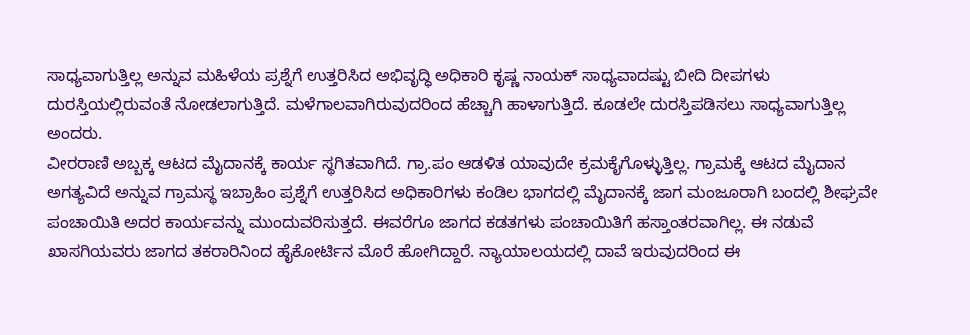ಸಾಧ್ಯವಾಗುತ್ತಿಲ್ಲ ಅನ್ನುವ ಮಹಿಳೆಯ ಪ್ರಶ್ನೆಗೆ ಉತ್ತರಿಸಿದ ಅಭಿವೃದ್ಧಿ ಅಧಿಕಾರಿ ಕೃಷ್ಣ ನಾಯಕ್ ಸಾಧ್ಯವಾದಷ್ಟು ಬೀದಿ ದೀಪಗಳು ದುರಸ್ತಿಯಲ್ಲಿರುವಂತೆ ನೋಡಲಾಗುತ್ತಿದೆ. ಮಳೆಗಾಲವಾಗಿರುವುದರಿಂದ ಹೆಚ್ಚಾಗಿ ಹಾಳಾಗುತ್ತಿದೆ. ಕೂಡಲೇ ದುರಸ್ತಿಪಡಿಸಲು ಸಾಧ್ಯವಾಗುತ್ತಿಲ್ಲ ಅಂದರು.
ವೀರರಾಣಿ ಅಬ್ಬಕ್ಕ ಆಟದ ಮೈದಾನಕ್ಕೆ ಕಾರ್ಯ ಸ್ಥಗಿತವಾಗಿದೆ. ಗ್ರಾ.ಪಂ ಆಡಳಿತ ಯಾವುದೇ ಕ್ರಮಕೈಗೊಳ್ಳುತ್ತಿಲ್ಲ. ಗ್ರಾಮಕ್ಕೆ ಆಟದ ಮೈದಾನ ಅಗತ್ಯವಿದೆ ಅನ್ನುವ ಗ್ರಾಮಸ್ಥ ಇಬ್ರಾಹಿಂ ಪ್ರಶ್ನೆಗೆ ಉತ್ತರಿಸಿದ ಅಧಿಕಾರಿಗಳು ಕಂಡಿಲ ಭಾಗದಲ್ಲಿ ಮೈದಾನಕ್ಕೆ ಜಾಗ ಮಂಜೂರಾಗಿ ಬಂದಲ್ಲಿ ಶೀಘ್ರವೇ ಪಂಚಾಯಿತಿ ಅದರ ಕಾರ್ಯವನ್ನು ಮುಂದುವರಿಸುತ್ತದೆ. ಈವರೆಗೂ ಜಾಗದ ಕಡತಗಳು ಪಂಚಾಯಿತಿಗೆ ಹಸ್ತಾಂತರವಾಗಿಲ್ಲ. ಈ ನಡುವೆ ಖಾಸಗಿಯವರು ಜಾಗದ ತಕರಾರಿನಿಂದ ಹೈಕೋರ್ಟಿನ ಮೊರೆ ಹೋಗಿದ್ದಾರೆ. ನ್ಯಾಯಾಲಯದಲ್ಲಿ ದಾವೆ ಇರುವುದರಿಂದ ಈ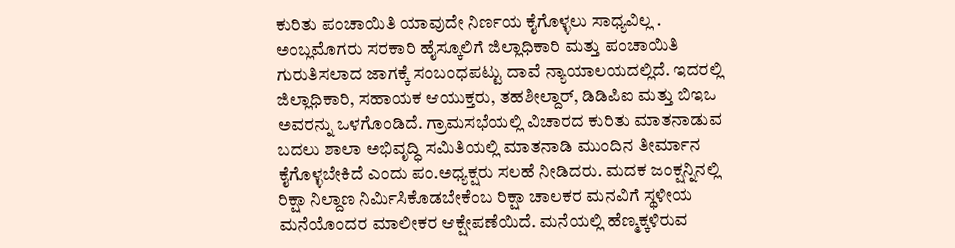ಕುರಿತು ಪಂಚಾಯಿತಿ ಯಾವುದೇ ನಿರ್ಣಯ ಕೈಗೊಳ್ಳಲು ಸಾಧ್ಯವಿಲ್ಲ . ಅಂಬ್ಲಮೊಗರು ಸರಕಾರಿ ಹೈಸ್ಕೂಲಿಗೆ ಜಿಲ್ಲಾಧಿಕಾರಿ ಮತ್ತು ಪಂಚಾಯಿತಿ ಗುರುತಿಸಲಾದ ಜಾಗಕ್ಕೆ ಸಂಬಂಧಪಟ್ಟು ದಾವೆ ನ್ಯಾಯಾಲಯದಲ್ಲಿದೆ. ಇದರಲ್ಲಿ ಜಿಲ್ಲಾಧಿಕಾರಿ, ಸಹಾಯಕ ಆಯುಕ್ತರು, ತಹಶೀಲ್ದಾರ್, ಡಿಡಿಪಿಐ ಮತ್ತು ಬಿಇಒ ಅವರನ್ನು ಒಳಗೊಂಡಿದೆ. ಗ್ರಾಮಸಭೆಯಲ್ಲಿ ವಿಚಾರದ ಕುರಿತು ಮಾತನಾಡುವ ಬದಲು ಶಾಲಾ ಅಭಿವೃದ್ಧಿ ಸಮಿತಿಯಲ್ಲಿ ಮಾತನಾಡಿ ಮುಂದಿನ ತೀರ್ಮಾನ ಕೈಗೊಳ್ಳಬೇಕಿದೆ ಎಂದು ಪಂ.ಅಧ್ಯಕ್ಷರು ಸಲಹೆ ನೀಡಿದರು. ಮದಕ ಜಂಕ್ಷನ್ನಿನಲ್ಲಿ ರಿಕ್ಷಾ ನಿಲ್ದಾಣ ನಿರ್ಮಿಸಿಕೊಡಬೇಕೆಂಬ ರಿಕ್ಷಾ ಚಾಲಕರ ಮನವಿಗೆ ಸ್ಥಳೀಯ ಮನೆಯೊಂದರ ಮಾಲೀಕರ ಆಕ್ಷೇಪಣೆಯಿದೆ. ಮನೆಯಲ್ಲಿ ಹೆಣ್ಮಕ್ಕಳಿರುವ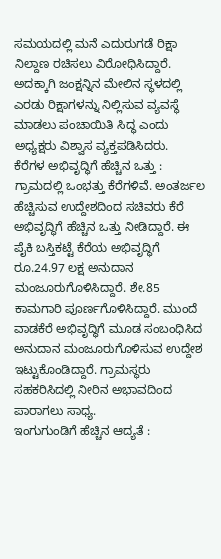ಸಮಯದಲ್ಲಿ ಮನೆ ಎದುರುಗಡೆ ರಿಕ್ಷಾ ನಿಲ್ದಾಣ ರಚಿಸಲು ವಿರೋಧಿಸಿದ್ದಾರೆ. ಅದಕ್ಕಾಗಿ ಜಂಕ್ಷನ್ನಿನ ಮೇಲಿನ ಸ್ಥಳದಲ್ಲಿ ಎರಡು ರಿಕ್ಷಾಗಳನ್ನು ನಿಲ್ಲಿಸುವ ವ್ಯವಸ್ಥೆ ಮಾಡಲು ಪಂಚಾಯಿತಿ ಸಿದ್ಧ ಎಂದು ಅಧ್ಯಕ್ಷರು ವಿಶ್ವಾಸ ವ್ಯಕ್ತಪಡಿಸಿದರು.
ಕೆರೆಗಳ ಅಭಿವೃದ್ಧಿಗೆ ಹೆಚ್ಚಿನ ಒತ್ತು : ಗ್ರಾಮದಲ್ಲಿ ಒಂಭತ್ತು ಕೆರೆಗಳಿವೆ. ಅಂತರ್ಜಲ ಹೆಚ್ಚಿಸುವ ಉದ್ದೇಶದಿಂದ ಸಚಿವರು ಕೆರೆ ಅಭಿವೃದ್ಧಿಗೆ ಹೆಚ್ಚಿನ ಒತ್ತು ನೀಡಿದ್ದಾರೆ. ಈ ಪೈಕಿ ಬಸ್ತಿಕಟ್ಟೆ ಕೆರೆಯ ಅಭಿವೃದ್ಧಿಗೆ ರೂ.24.97 ಲಕ್ಷ ಅನುದಾನ ಮಂಜೂರುಗೊಳಿಸಿದ್ದಾರೆ. ಶೇ.85 ಕಾಮಗಾರಿ ಪೂರ್ಣಗೊಳಿಸಿದ್ದಾರೆ. ಮುಂದೆ ವಾಡಕೆರೆ ಅಭಿವೃದ್ಧಿಗೆ ಮೂಡ ಸಂಬಂಧಿಸಿದ ಅನುದಾನ ಮಂಜೂರುಗೊಳಿಸುವ ಉದ್ದೇಶ ಇಟ್ಟುಕೊಂಡಿದ್ದಾರೆ. ಗ್ರಾಮಸ್ಥರು ಸಹಕರಿಸಿದಲ್ಲಿ ನೀರಿನ ಅಭಾವದಿಂದ ಪಾರಾಗಲು ಸಾಧ್ಯ.
ಇಂಗುಗುಂಡಿಗೆ ಹೆಚ್ಚಿನ ಆದ್ಯತೆ :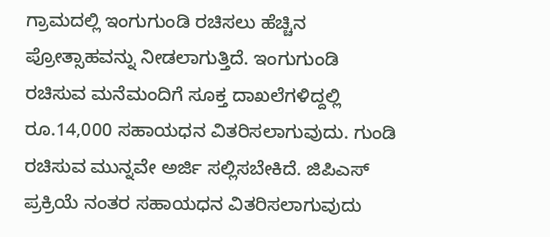ಗ್ರಾಮದಲ್ಲಿ ಇಂಗುಗುಂಡಿ ರಚಿಸಲು ಹೆಚ್ಚಿನ ಪ್ರೋತ್ಸಾಹವನ್ನು ನೀಡಲಾಗುತ್ತಿದೆ. ಇಂಗುಗುಂಡಿ ರಚಿಸುವ ಮನೆಮಂದಿಗೆ ಸೂಕ್ತ ದಾಖಲೆಗಳಿದ್ದಲ್ಲಿ ರೂ.14,000 ಸಹಾಯಧನ ವಿತರಿಸಲಾಗುವುದು. ಗುಂಡಿ ರಚಿಸುವ ಮುನ್ನವೇ ಅರ್ಜಿ ಸಲ್ಲಿಸಬೇಕಿದೆ. ಜಿಪಿಎಸ್ ಪ್ರಕ್ರಿಯೆ ನಂತರ ಸಹಾಯಧನ ವಿತರಿಸಲಾಗುವುದು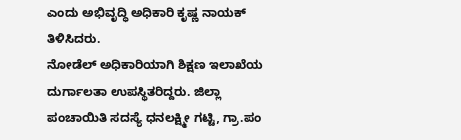ಎಂದು ಅಭಿವೃದ್ಧಿ ಅಧಿಕಾರಿ ಕೃಷ್ಣ ನಾಯಕ್ ತಿಳಿಸಿದರು.
ನೋಡೆಲ್ ಅಧಿಕಾರಿಯಾಗಿ ಶಿಕ್ಷಣ ಇಲಾಖೆಯ ದುರ್ಗಾಲತಾ ಉಪಸ್ಥಿತರಿದ್ದರು. ಜಿಲ್ಲಾ ಪಂಚಾಯಿತಿ ಸದಸ್ಯೆ ಧನಲಕ್ಷ್ಮೀ ಗಟ್ಟಿ, ಗ್ರಾ.ಪಂ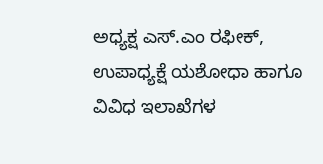ಅಧ್ಯಕ್ಷ ಎಸ್.ಎಂ ರಫೀಕ್, ಉಪಾಧ್ಯಕ್ಷೆ ಯಶೋಧಾ ಹಾಗೂ ವಿವಿಧ ಇಲಾಖೆಗಳ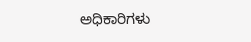ಅಧಿಕಾರಿಗಳು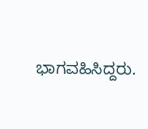ಭಾಗವಹಿಸಿದ್ದರು.